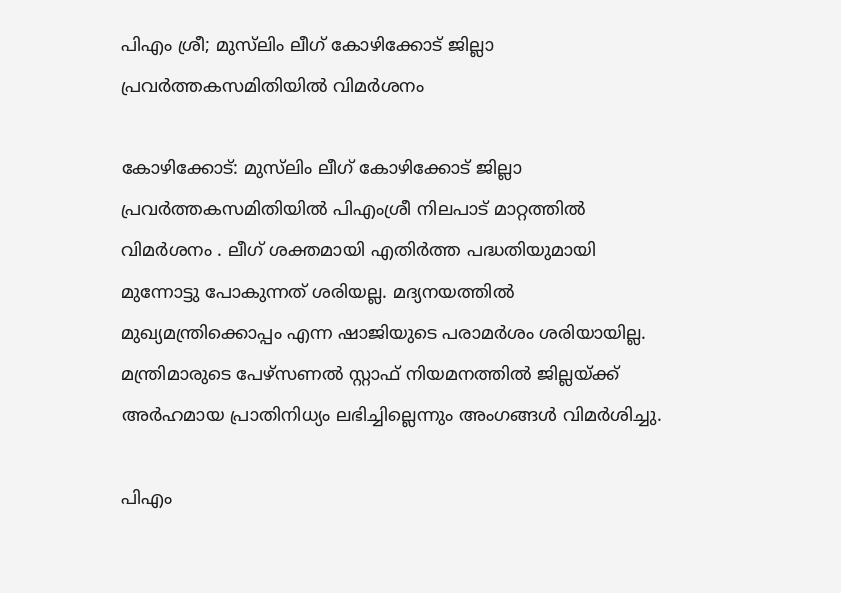പിഎം ശ്രീ; മുസ്‍ലിം ലീഗ് കോഴിക്കോട് ജില്ലാ പ്രവർത്തകസമിതിയിൽ വിമര്‍ശനം

കോഴിക്കോട്: മുസ്‍ലിം ലീഗ് കോഴിക്കോട് ജില്ലാ പ്രവർത്തകസമിതിയിൽ പിഎംശ്രീ നിലപാട് മാറ്റത്തിൽ വിമർശനം . ലീഗ് ശക്തമായി എതിർത്ത പദ്ധതിയുമായി മുന്നോട്ടു പോകുന്നത് ശരിയല്ല. മദ്യനയത്തിൽ മുഖ്യമന്ത്രിക്കൊപ്പം എന്ന ഷാജിയുടെ പരാമർശം ശരിയായില്ല. മന്ത്രിമാരുടെ പേഴ്സണൽ സ്റ്റാഫ് നിയമനത്തിൽ ജില്ലയ്ക്ക് അർഹമായ പ്രാതിനിധ്യം ലഭിച്ചില്ലെന്നും അംഗങ്ങൾ വിമർശിച്ചു.

പിഎം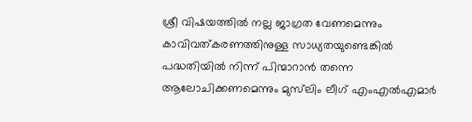ശ്രീ വിഷയത്തില്‍ നല്ല ജാഗ്രത വേണമെന്നും കാവിവത്കരണത്തിനുള്ള സാധ്യതയുണ്ടെങ്കില്‍ പദ്ധതിയില്‍ നിന്ന് പിന്മാറാന്‍ തന്നെ ആലോചിക്കണമെന്നും മുസ്‌ലിം ലീഗ് എംഎല്‍എമാര്‍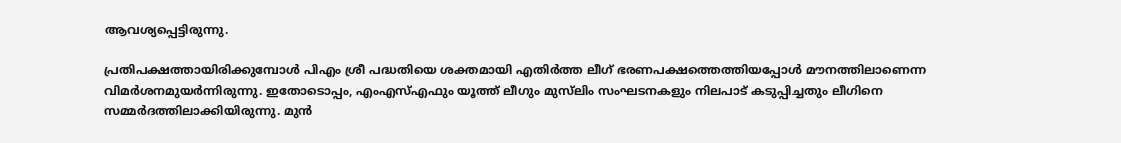ആവശ്യപ്പെട്ടിരുന്നു.

പ്രതിപക്ഷത്തായിരിക്കുമ്പോള്‍ പിഎം ശ്രീ പദ്ധതിയെ ശക്തമായി എതിര്‍ത്ത ലീഗ് ഭരണപക്ഷത്തെത്തിയപ്പോള്‍ മൗനത്തിലാണെന്ന വിമര്‍ശനമുയര്‍ന്നിരുന്നു. ഇതോടൊപ്പം, എംഎസ്എഫും യൂത്ത് ലീഗും മുസ്‌ലിം സംഘടനകളും നിലപാട് കടുപ്പിച്ചതും ലീഗിനെ സമ്മര്‍ദത്തിലാക്കിയിരുന്നു. മുന്‍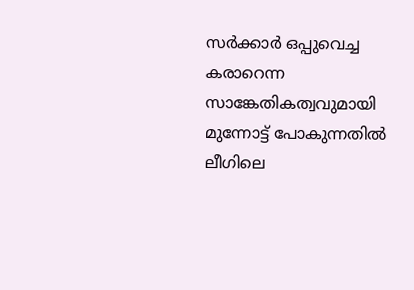സര്‍ക്കാര്‍ ഒപ്പുവെച്ച കരാറെന്ന സാങ്കേതികത്വവുമായി മുന്നോട്ട് പോകുന്നതില്‍ ലീഗിലെ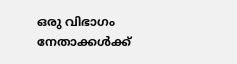ഒരു വിഭാഗം നേതാക്കള്‍ക്ക്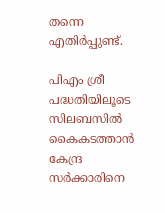തന്നെ എതിര്‍പ്പുണ്ട്.

പിഎം ശ്രീ പദ്ധതിയിലൂടെ സിലബസില്‍ കൈകടത്താന്‍ കേന്ദ്ര സര്‍ക്കാരിനെ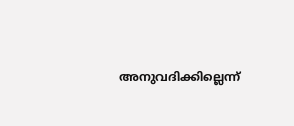അനുവദിക്കില്ലെന്ന്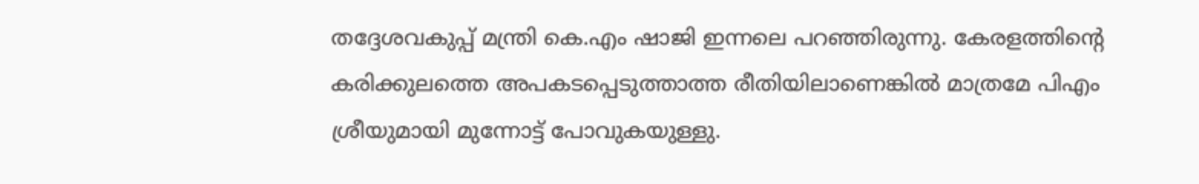തദ്ദേശവകുപ്പ് മന്ത്രി കെ.എം ഷാജി ഇന്നലെ പറഞ്ഞിരുന്നു. കേരളത്തിന്റെ കരിക്കുലത്തെ അപകടപ്പെടുത്താത്ത രീതിയിലാണെങ്കില്‍ മാത്രമേ പിഎം ശ്രീയുമായി മുന്നോട്ട് പോവുകയുള്ളു.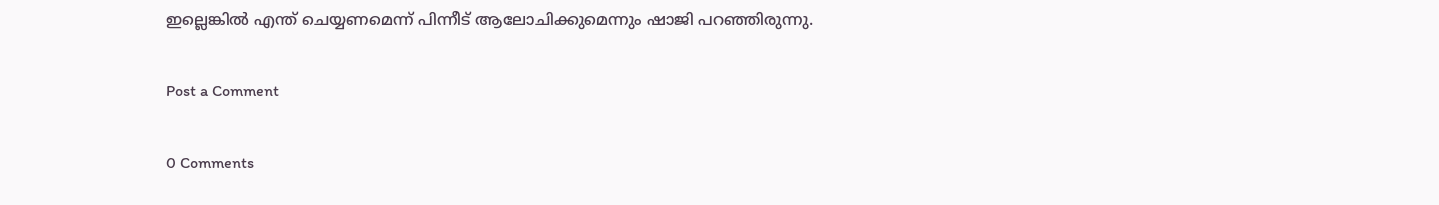ഇല്ലെങ്കില്‍ എന്ത് ചെയ്യണമെന്ന് പിന്നീട് ആലോചിക്കുമെന്നും ഷാജി പറഞ്ഞിരുന്നു.

Post a Comment

0 Comments